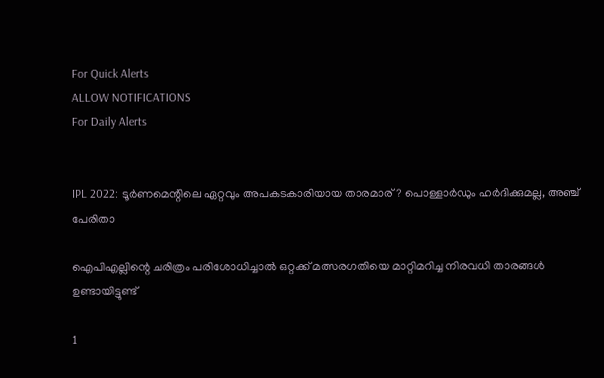For Quick Alerts
ALLOW NOTIFICATIONS
For Daily Alerts


IPL 2022: ടൂര്‍ണമെന്റിലെ ഏറ്റവും അപകടകാരിയായ താരമാര്? പൊള്ളാര്‍ഡും ഹര്‍ദിക്കുമല്ല, അഞ്ച് പേരിതാ

ഐപിഎല്ലിന്റെ ചരിത്രം പരിശോധിച്ചാല്‍ ഒറ്റക്ക് മത്സരഗതിയെ മാറ്റിമറിച്ച നിരവധി താരങ്ങള്‍ ഉണ്ടായിട്ടുണ്ട്

1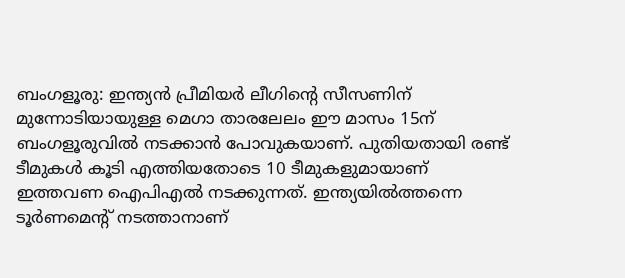ബംഗളൂരു: ഇന്ത്യന്‍ പ്രീമിയര്‍ ലീഗിന്റെ സീസണിന് മുന്നോടിയായുള്ള മെഗാ താരലേലം ഈ മാസം 15ന് ബംഗളൂരുവില്‍ നടക്കാന്‍ പോവുകയാണ്. പുതിയതായി രണ്ട് ടീമുകള്‍ കൂടി എത്തിയതോടെ 10 ടീമുകളുമായാണ് ഇത്തവണ ഐപിഎല്‍ നടക്കുന്നത്. ഇന്ത്യയില്‍ത്തന്നെ ടൂര്‍ണമെന്റ് നടത്താനാണ്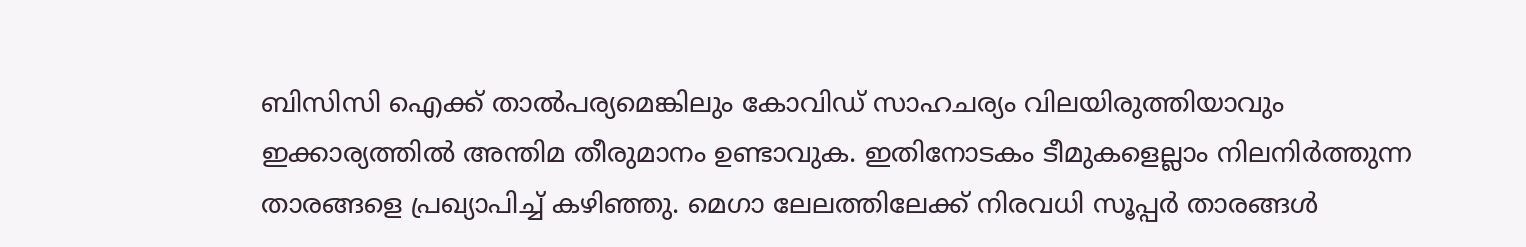ബിസിസി ഐക്ക് താല്‍പര്യമെങ്കിലും കോവിഡ് സാഹചര്യം വിലയിരുത്തിയാവും ഇക്കാര്യത്തില്‍ അന്തിമ തീരുമാനം ഉണ്ടാവുക. ഇതിനോടകം ടീമുകളെല്ലാം നിലനിര്‍ത്തുന്ന താരങ്ങളെ പ്രഖ്യാപിച്ച് കഴിഞ്ഞു. മെഗാ ലേലത്തിലേക്ക് നിരവധി സൂപ്പര്‍ താരങ്ങള്‍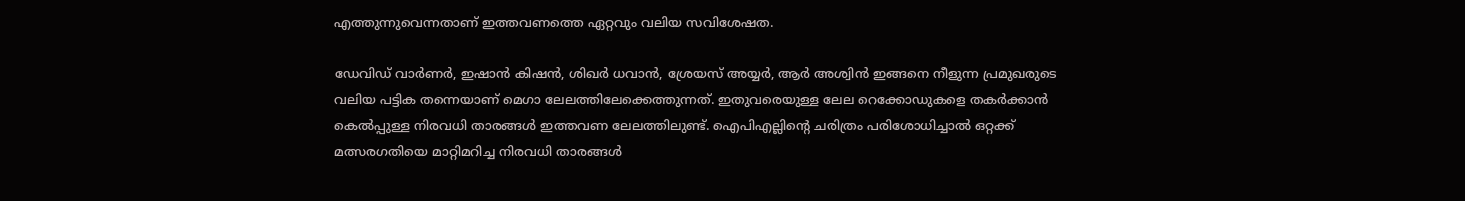എത്തുന്നുവെന്നതാണ് ഇത്തവണത്തെ ഏറ്റവും വലിയ സവിശേഷത.

ഡേവിഡ് വാര്‍ണര്‍, ഇഷാന്‍ കിഷന്‍, ശിഖര്‍ ധവാന്‍, ശ്രേയസ് അയ്യര്‍, ആര്‍ അശ്വിന്‍ ഇങ്ങനെ നീളുന്ന പ്രമുഖരുടെ വലിയ പട്ടിക തന്നെയാണ് മെഗാ ലേലത്തിലേക്കെത്തുന്നത്. ഇതുവരെയുള്ള ലേല റെക്കോഡുകളെ തകര്‍ക്കാന്‍ കെല്‍പ്പുള്ള നിരവധി താരങ്ങള്‍ ഇത്തവണ ലേലത്തിലുണ്ട്. ഐപിഎല്ലിന്റെ ചരിത്രം പരിശോധിച്ചാല്‍ ഒറ്റക്ക് മത്സരഗതിയെ മാറ്റിമറിച്ച നിരവധി താരങ്ങള്‍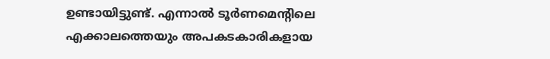ഉണ്ടായിട്ടുണ്ട്. എന്നാല്‍ ടൂര്‍ണമെന്റിലെ എക്കാലത്തെയും അപകടകാരികളായ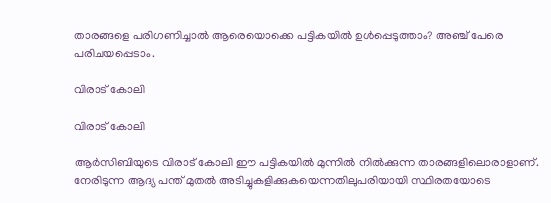താരങ്ങളെ പരിഗണിച്ചാല്‍ ആരെയൊക്കെ പട്ടികയില്‍ ഉള്‍പ്പെടുത്താം? അഞ്ച് പേരെ പരിചയപ്പെടാം.

വിരാട് കോലി

വിരാട് കോലി

ആര്‍സിബിയുടെ വിരാട് കോലി ഈ പട്ടികയില്‍ മുന്നില്‍ നില്‍ക്കുന്ന താരങ്ങളിലൊരാളാണ്. നേരിടുന്ന ആദ്യ പന്ത് മുതല്‍ അടിച്ചുകളിക്കുകയെന്നതിലുപരിയായി സ്ഥിരതയോടെ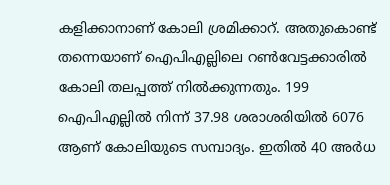കളിക്കാനാണ് കോലി ശ്രമിക്കാറ്. അതുകൊണ്ട് തന്നെയാണ് ഐപിഎല്ലിലെ റണ്‍വേട്ടക്കാരില്‍ കോലി തലപ്പത്ത് നില്‍ക്കുന്നതും. 199 ഐപിഎല്ലില്‍ നിന്ന് 37.98 ശരാശരിയില്‍ 6076 ആണ് കോലിയുടെ സമ്പാദ്യം. ഇതില്‍ 40 അര്‍ധ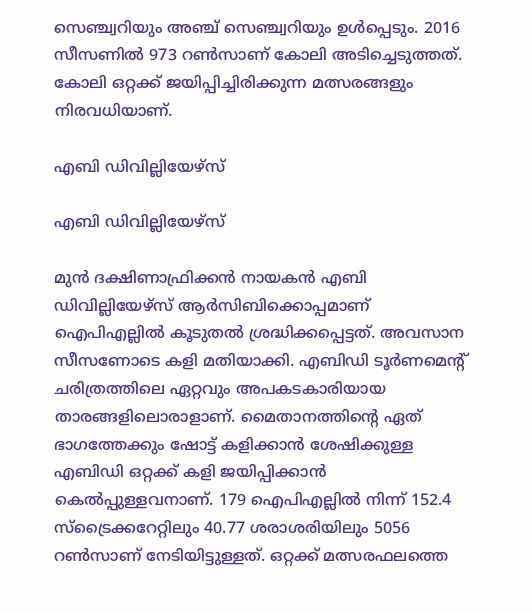സെഞ്ച്വറിയും അഞ്ച് സെഞ്ച്വറിയും ഉള്‍പ്പെടും. 2016 സീസണില്‍ 973 റണ്‍സാണ് കോലി അടിച്ചെടുത്തത്. കോലി ഒറ്റക്ക് ജയിപ്പിച്ചിരിക്കുന്ന മത്സരങ്ങളും നിരവധിയാണ്.

എബി ഡിവില്ലിയേഴ്‌സ്

എബി ഡിവില്ലിയേഴ്‌സ്

മുന്‍ ദക്ഷിണാഫ്രിക്കന്‍ നായകന്‍ എബി ഡിവില്ലിയേഴ്‌സ് ആര്‍സിബിക്കൊപ്പമാണ് ഐപിഎല്ലില്‍ കൂടുതല്‍ ശ്രദ്ധിക്കപ്പെട്ടത്. അവസാന സീസണോടെ കളി മതിയാക്കി. എബിഡി ടൂര്‍ണമെന്റ് ചരിത്രത്തിലെ ഏറ്റവും അപകടകാരിയായ താരങ്ങളിലൊരാളാണ്. മൈതാനത്തിന്റെ ഏത് ഭാഗത്തേക്കും ഷോട്ട് കളിക്കാന്‍ ശേഷിക്കുള്ള എബിഡി ഒറ്റക്ക് കളി ജയിപ്പിക്കാന്‍ കെല്‍പ്പുള്ളവനാണ്. 179 ഐപിഎല്ലില്‍ നിന്ന് 152.4 സ്‌ട്രൈക്കറേറ്റിലും 40.77 ശരാശരിയിലും 5056 റണ്‍സാണ് നേടിയിട്ടുള്ളത്. ഒറ്റക്ക് മത്സരഫലത്തെ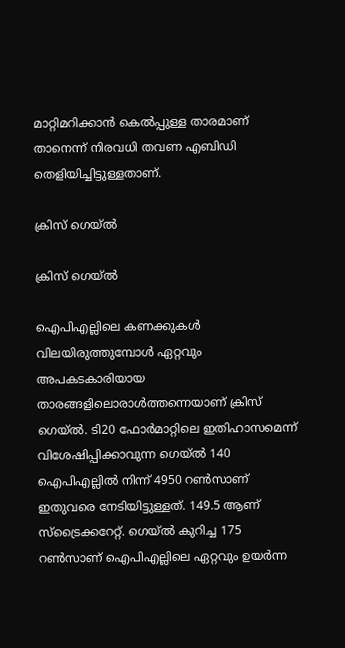മാറ്റിമറിക്കാന്‍ കെല്‍പ്പുള്ള താരമാണ് താനെന്ന് നിരവധി തവണ എബിഡി തെളിയിച്ചിട്ടുള്ളതാണ്.

ക്രിസ് ഗെയ്ല്‍

ക്രിസ് ഗെയ്ല്‍

ഐപിഎല്ലിലെ കണക്കുകള്‍ വിലയിരുത്തുമ്പോള്‍ ഏറ്റവും അപകടകാരിയായ താരങ്ങളിലൊരാള്‍ത്തന്നെയാണ് ക്രിസ് ഗെയ്ല്‍. ടി20 ഫോര്‍മാറ്റിലെ ഇതിഹാസമെന്ന് വിശേഷിപ്പിക്കാവുന്ന ഗെയ്ല്‍ 140 ഐപിഎല്ലില്‍ നിന്ന് 4950 റണ്‍സാണ് ഇതുവരെ നേടിയിട്ടുള്ളത്. 149.5 ആണ് സ്‌ട്രൈക്കറേറ്റ്. ഗെയ്ല്‍ കുറിച്ച 175 റണ്‍സാണ് ഐപിഎല്ലിലെ ഏറ്റവും ഉയര്‍ന്ന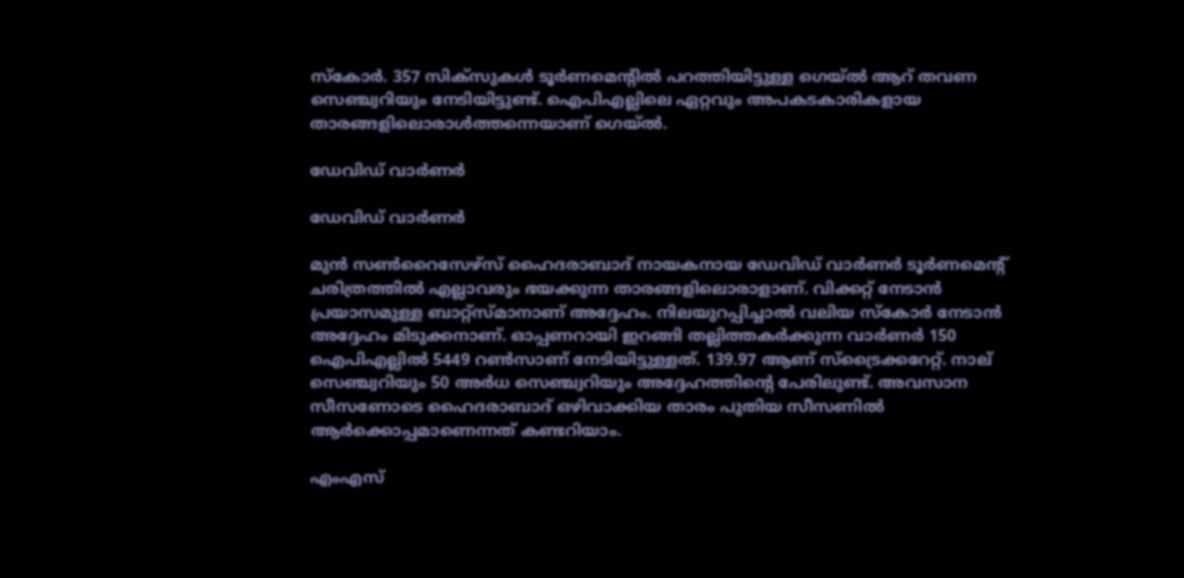സ്‌കോര്‍. 357 സിക്‌സുകള്‍ ടൂര്‍ണമെന്റില്‍ പറത്തിയിട്ടുള്ള ഗെയ്ല്‍ ആറ് തവണ സെഞ്ച്വറിയും നേടിയിട്ടുണ്ട്. ഐപിഎല്ലിലെ ഏറ്റവും അപകടകാരികളായ താരങ്ങളിലൊരാള്‍ത്തന്നെയാണ് ഗെയ്ല്‍.

ഡേവിഡ് വാര്‍ണര്‍

ഡേവിഡ് വാര്‍ണര്‍

മുന്‍ സണ്‍റൈസേഴ്‌സ് ഹൈദരാബാദ് നായകനായ ഡേവിഡ് വാര്‍ണര്‍ ടൂര്‍ണമെന്റ് ചരിത്രത്തില്‍ എല്ലാവരും ഭയക്കുന്ന താരങ്ങളിലൊരാളാണ്. വിക്കറ്റ് നേടാന്‍ പ്രയാസമുള്ള ബാറ്റ്‌സ്മാനാണ് അദ്ദേഹം. നിലയുറപ്പിച്ചാല്‍ വലിയ സ്‌കോര്‍ നേടാന്‍ അദ്ദേഹം മിടുക്കനാണ്. ഓപ്പണറായി ഇറങ്ങി തല്ലിത്തകര്‍ക്കുന്ന വാര്‍ണര്‍ 150 ഐപിഎല്ലില്‍ 5449 റണ്‍സാണ് നേടിയിട്ടുള്ളത്. 139.97 ആണ് സ്‌ട്രൈക്കറേറ്റ്. നാല് സെഞ്ച്വറിയും 50 അര്‍ധ സെഞ്ച്വറിയും അദ്ദേഹത്തിന്റെ പേരിലുണ്ട്. അവസാന സീസണോടെ ഹൈദരാബാദ് ഒഴിവാക്കിയ താരം പുതിയ സീസണില്‍ ആര്‍ക്കൊപ്പമാണെന്നത് കണ്ടറിയാം.

എംഎസ്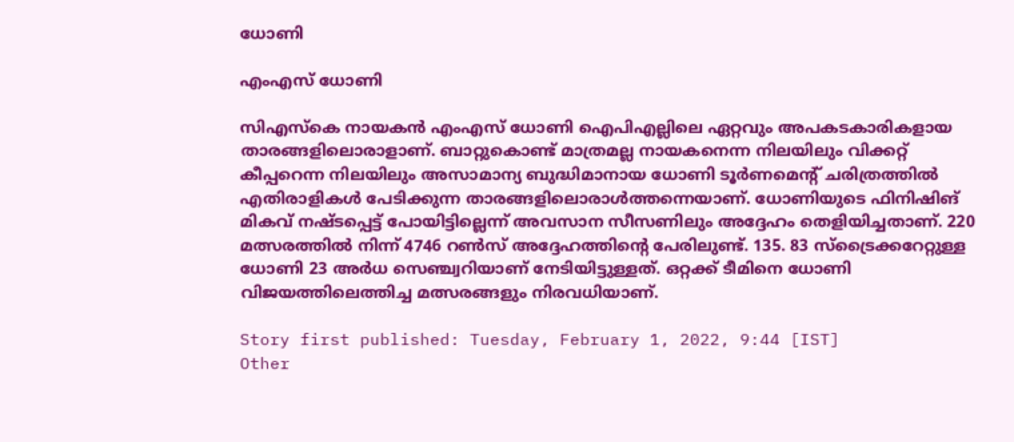ധോണി

എംഎസ് ധോണി

സിഎസ്‌കെ നായകന്‍ എംഎസ് ധോണി ഐപിഎല്ലിലെ ഏറ്റവും അപകടകാരികളായ താരങ്ങളിലൊരാളാണ്. ബാറ്റുകൊണ്ട് മാത്രമല്ല നായകനെന്ന നിലയിലും വിക്കറ്റ് കീപ്പറെന്ന നിലയിലും അസാമാന്യ ബുദ്ധിമാനായ ധോണി ടൂര്‍ണമെന്റ് ചരിത്രത്തില്‍ എതിരാളികള്‍ പേടിക്കുന്ന താരങ്ങളിലൊരാള്‍ത്തന്നെയാണ്. ധോണിയുടെ ഫിനിഷിങ് മികവ് നഷ്ടപ്പെട്ട് പോയിട്ടില്ലെന്ന് അവസാന സീസണിലും അദ്ദേഹം തെളിയിച്ചതാണ്. 220 മത്സരത്തില്‍ നിന്ന് 4746 റണ്‍സ് അദ്ദേഹത്തിന്റെ പേരിലുണ്ട്. 135. 83 സ്‌ട്രൈക്കറേറ്റുള്ള ധോണി 23 അര്‍ധ സെഞ്ച്വറിയാണ് നേടിയിട്ടുള്ളത്. ഒറ്റക്ക് ടീമിനെ ധോണി വിജയത്തിലെത്തിച്ച മത്സരങ്ങളും നിരവധിയാണ്.

Story first published: Tuesday, February 1, 2022, 9:44 [IST]
Other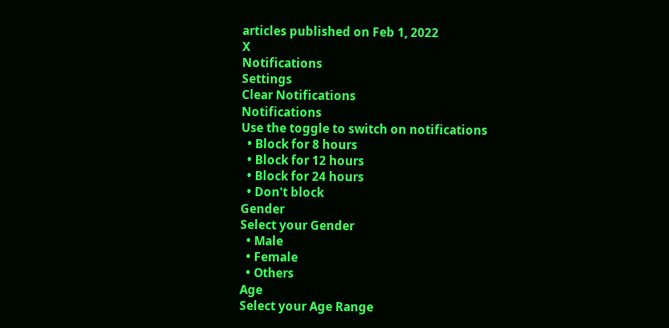articles published on Feb 1, 2022
X
Notifications
Settings
Clear Notifications
Notifications
Use the toggle to switch on notifications
  • Block for 8 hours
  • Block for 12 hours
  • Block for 24 hours
  • Don't block
Gender
Select your Gender
  • Male
  • Female
  • Others
Age
Select your Age Range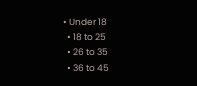• Under 18
  • 18 to 25
  • 26 to 35
  • 36 to 45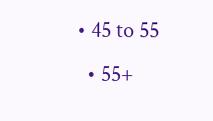• 45 to 55
  • 55+